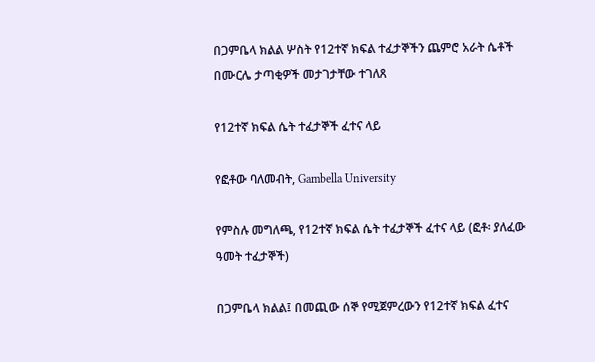በጋምቤላ ክልል ሦስት የ12ተኛ ክፍል ተፈታኞችን ጨምሮ አራት ሴቶች በሙርሌ ታጣቂዎች መታገታቸው ተገለጸ

የ12ተኛ ክፍል ሴት ተፈታኞች ፈተና ላይ

የፎቶው ባለመብት, Gambella University

የምስሉ መግለጫ, የ12ተኛ ክፍል ሴት ተፈታኞች ፈተና ላይ (ፎቶ፡ ያለፈው ዓመት ተፈታኞች)

በጋምቤላ ክልል፤ በመጪው ሰኞ የሚጀምረውን የ12ተኛ ክፍል ፈተና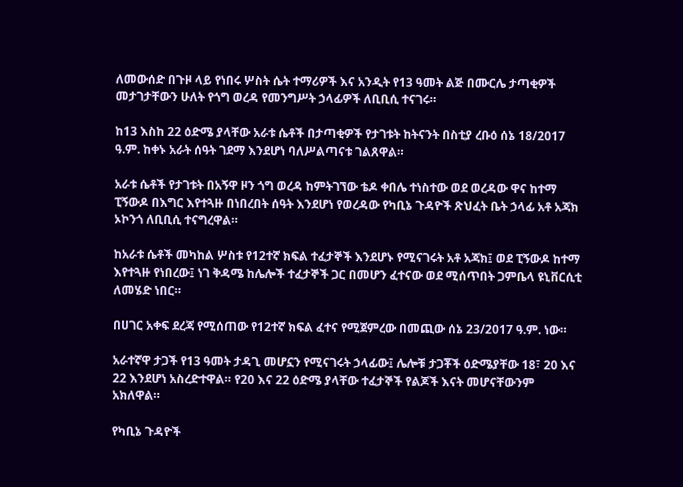ለመውሰድ በጉዞ ላይ የነበሩ ሦስት ሴት ተማሪዎች እና አንዲት የ13 ዓመት ልጅ በሙርሌ ታጣቂዎች መታገታቸውን ሁለት የጎግ ወረዳ የመንግሥት ኃላፊዎች ለቢቢሲ ተናገሩ።

ከ13 እስከ 22 ዕድሜ ያላቸው አራቱ ሴቶች በታጣቂዎች የታገቱት ከትናንት በስቲያ ረቡዕ ሰኔ 18/2017 ዓ.ም. ከቀኑ አራት ሰዓት ገደማ እንደሆነ ባለሥልጣናቱ ገልጸዋል።

አራቱ ሴቶች የታገቱት በአኝዋ ዞን ጎግ ወረዳ ከምትገኘው ቴዶ ቀበሌ ተነስተው ወደ ወረዳው ዋና ከተማ ፒኝውዶ በእግር እየተጓዙ በነበረበት ሰዓት እንደሆነ የወረዳው የካቢኔ ጉዳዮች ጽህፈት ቤት ኃላፊ አቶ አጃክ ኦኮንጎ ለቢቢሲ ተናግረዋል።

ከአራቱ ሴቶች መካከል ሦስቱ የ12ተኛ ክፍል ተፈታኞች እንደሆኑ የሚናገሩት አቶ አጃክ፤ ወደ ፒኝውዶ ከተማ እየተጓዙ የነበረው፤ ነገ ቅዳሜ ከሌሎች ተፈታኞች ጋር በመሆን ፈተናው ወደ ሚሰጥበት ጋምቤላ ዩኒቨርሲቲ ለመሄድ ነበር።

በሀገር አቀፍ ደረጃ የሚሰጠው የ12ተኛ ክፍል ፈተና የሚጀምረው በመጪው ሰኔ 23/2017 ዓ.ም. ነው።

አራተኛዋ ታጋች የ13 ዓመት ታዳጊ መሆኗን የሚናገሩት ኃላፊው፤ ሌሎቹ ታጋቾች ዕድሜያቸው 18፣ 20 እና 22 እንደሆነ አስረድተዋል። የ20 እና 22 ዕድሜ ያላቸው ተፈታኞች የልጆች እናት መሆናቸውንም አክለዋል።

የካቢኔ ጉዳዮች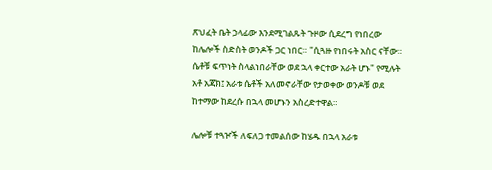ጽህፈት ቤት ኃላፊው እንደሚገልጹት ጉዞው ሲደረግ የነበረው ከሌሎች ስድስት ወንዶች ጋር ነበር። "ሲጓዙ የነበሩት አስር ናቸው። ሴቶቹ ፍጥነት ስላልነበራቸው ወደ ኋላ ቀርተው አራት ሆኑ" የሚሉት አቶ አጃክ፤ አራቱ ሴቶች አለመኖራቸው የታወቀው ወንዶቹ ወደ ከተማው ከደረሱ በኋላ መሆኑን አስረድተዋል።

ሌሎቹ ተጓዦች ለፍለጋ ተመልሰው ከሄዱ በኋላ አራቱ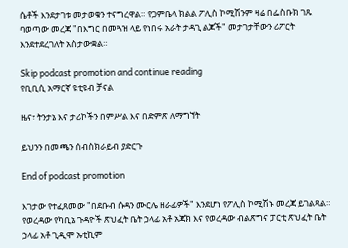ሴቶች እንደታገቱ መታወቁን ተናግረዋል። የጋምቤላ ክልል ፖሊስ ኮሚሽንም ዛሬ በፌስቡክ ገጹ ባወጣው መረጃ "በእግር በመጓዝ ላይ የነበሩ አራት ታዳጊ ልጆች" መታገታቸውን ሪፖርት እንደተደረገለት አስታውቋል።

Skip podcast promotion and continue reading
የቢቢሲ አማርኛ ዩቲዩብ ቻናል

ዜና፣ ትንታኔ እና ታሪኮችን በምሥል እና በድምጽ ለማግኘት

ይህንን በመጫን ሰብስክራይብ ያድርጉ

End of podcast promotion

እገታው የተፈጸመው "በደቡብ ሱዳን ሙርሌ ዘራፊዎች" እንደሆነ የፖሊስ ኮሚሽኑ መረጃ ይገልጻል። የወረዳው የካቢኔ ጉዳዮች ጽህፈት ቤት ኃላፊ አቶ አጃክ እና የወረዳው ብልጽግና ፓርቲ ጽህፈት ቤት ኃላፊ አቶ ጊዲሞ ኡቲኪም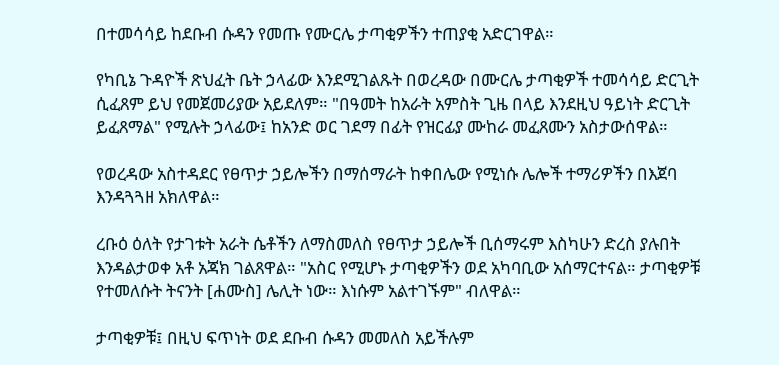በተመሳሳይ ከደቡብ ሱዳን የመጡ የሙርሌ ታጣቂዎችን ተጠያቂ አድርገዋል።

የካቢኔ ጉዳዮች ጽህፈት ቤት ኃላፊው እንደሚገልጹት በወረዳው በሙርሌ ታጣቂዎች ተመሳሳይ ድርጊት ሲፈጸም ይህ የመጀመሪያው አይደለም። "በዓመት ከአራት አምስት ጊዜ በላይ እንደዚህ ዓይነት ድርጊት ይፈጸማል" የሚሉት ኃላፊው፤ ከአንድ ወር ገደማ በፊት የዝርፊያ ሙከራ መፈጸሙን አስታውሰዋል።

የወረዳው አስተዳደር የፀጥታ ኃይሎችን በማሰማራት ከቀበሌው የሚነሱ ሌሎች ተማሪዎችን በእጀባ እንዳጓጓዘ አክለዋል።

ረቡዕ ዕለት የታገቱት አራት ሴቶችን ለማስመለስ የፀጥታ ኃይሎች ቢሰማሩም እስካሁን ድረስ ያሉበት እንዳልታወቀ አቶ አጃክ ገልጸዋል። "አስር የሚሆኑ ታጣቂዎችን ወደ አካባቢው አሰማርተናል። ታጣቂዎቹ የተመለሱት ትናንት [ሐሙስ] ሌሊት ነው። እነሱም አልተገኙም" ብለዋል።

ታጣቂዎቹ፤ በዚህ ፍጥነት ወደ ደቡብ ሱዳን መመለስ አይችሉም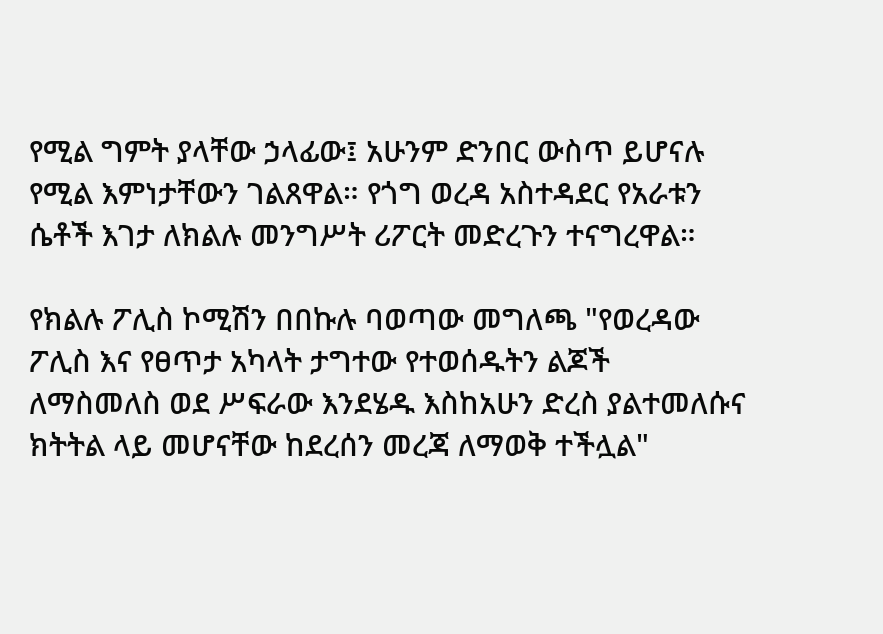የሚል ግምት ያላቸው ኃላፊው፤ አሁንም ድንበር ውስጥ ይሆናሉ የሚል እምነታቸውን ገልጸዋል። የጎግ ወረዳ አስተዳደር የአራቱን ሴቶች እገታ ለክልሉ መንግሥት ሪፖርት መድረጉን ተናግረዋል።

የክልሉ ፖሊስ ኮሚሽን በበኩሉ ባወጣው መግለጫ "የወረዳው ፖሊስ እና የፀጥታ አካላት ታግተው የተወሰዱትን ልጆች ለማስመለስ ወደ ሥፍራው እንደሄዱ እስከአሁን ድረስ ያልተመለሱና ክትትል ላይ መሆናቸው ከደረሰን መረጃ ለማወቅ ተችሏል"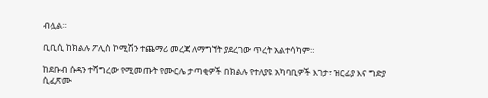ብሏል።

ቢቢሲ ከክልሉ ፖሊስ ኮሚሽን ተጨማሪ መረጃ ለማግኘት ያደረገው ጥረት አልተሳካም።

ከደቡብ ሱዳን ተሻግረው የሚመጡት የሙርሌ ታጣቂዎች በክልሉ የተለያዩ አካባቢዎች እገታ፣ ዝርፊያ እና ግድያ ሲፈጽሙ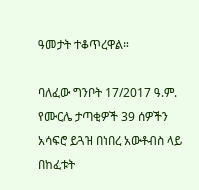ዓመታት ተቆጥረዋል።

ባለፈው ግንቦት 17/2017 ዓ.ም. የሙርሌ ታጣቂዎች 39 ሰዎችን አሳፍሮ ይጓዝ በነበረ አውቶብስ ላይ በከፈቱት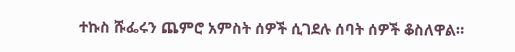ተኩስ ሹፌሩን ጨምሮ አምስት ሰዎች ሲገደሉ ሰባት ሰዎች ቆስለዋል።